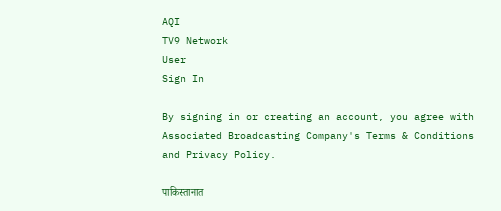AQI
TV9 Network
User
Sign In

By signing in or creating an account, you agree with Associated Broadcasting Company's Terms & Conditions and Privacy Policy.

पाकिस्तानात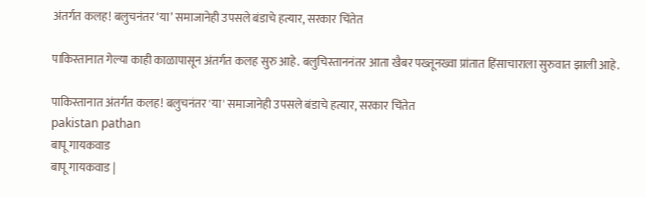अंतर्गत कलह! बलुचनंतर ‘या’ समाजानेही उपसले बंडाचे हत्यार, सरकार चिंतेत

पाकिस्तानात गेल्या काही काळापासून अंतर्गत कलह सुरु आहे. बलुचिस्ताननंतर आता खैबर पख्तूनख्वा प्रांतात हिंसाचाराला सुरुवात झाली आहे.

पाकिस्तानात अंतर्गत कलह! बलुचनंतर 'या' समाजानेही उपसले बंडाचे हत्यार, सरकार चिंतेत
pakistan pathan
बापू गायकवाड
बापू गायकवाड |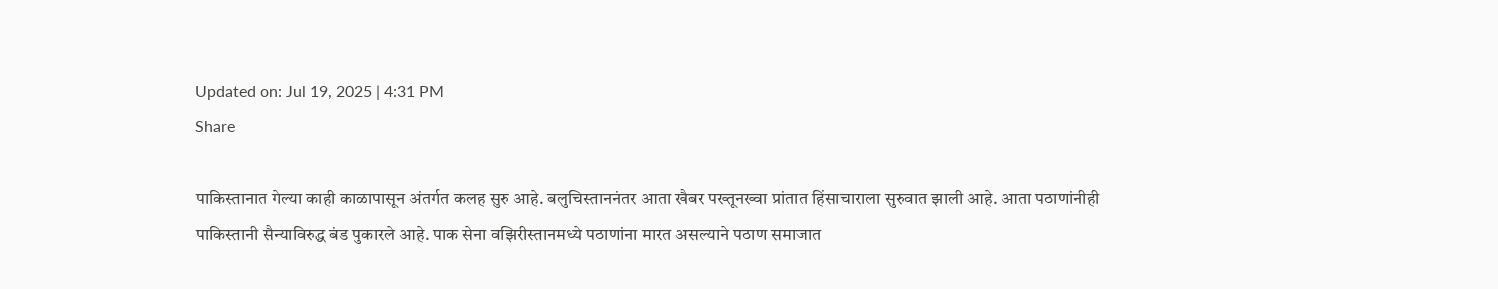Updated on: Jul 19, 2025 | 4:31 PM
Share

पाकिस्तानात गेल्या काही काळापासून अंतर्गत कलह सुरु आहे. बलुचिस्ताननंतर आता खैबर पख्तूनख्वा प्रांतात हिंसाचाराला सुरुवात झाली आहे. आता पठाणांनीही पाकिस्तानी सैन्याविरुद्ध बंड पुकारले आहे. पाक सेना वझिरीस्तानमध्ये पठाणांना मारत असल्याने पठाण समाजात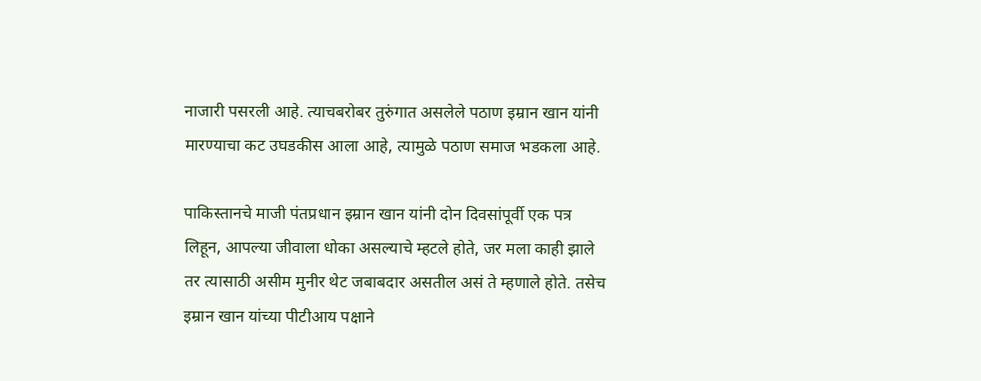नाजारी पसरली आहे. त्याचबरोबर तुरुंगात असलेले पठाण इम्रान खान यांनी मारण्याचा कट उघडकीस आला आहे, त्यामुळे पठाण समाज भडकला आहे.

पाकिस्तानचे माजी पंतप्रधान इम्रान खान यांनी दोन दिवसांपूर्वी एक पत्र लिहून, आपल्या जीवाला धोका असल्याचे म्हटले होते, जर मला काही झाले तर त्यासाठी असीम मुनीर थेट जबाबदार असतील असं ते म्हणाले होते. तसेच इम्रान खान यांच्या पीटीआय पक्षाने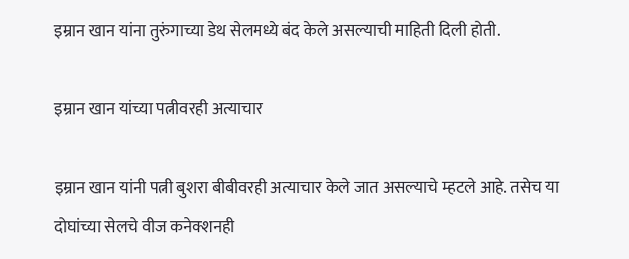इम्रान खान यांना तुरुंगाच्या डेथ सेलमध्ये बंद केले असल्याची माहिती दिली होती.

इम्रान खान यांच्या पत्नीवरही अत्याचार

इम्रान खान यांनी पत्नी बुशरा बीबीवरही अत्याचार केले जात असल्याचे म्हटले आहे. तसेच या दोघांच्या सेलचे वीज कनेक्शनही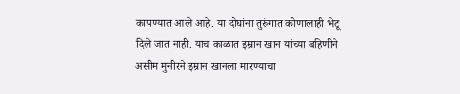कापण्यात आले आहे. या दोघांना तुरुंगात कोणालाही भेटू दिले जात नाही. याच काळात इम्रान खान यांच्या बहिणीने असीम मुनीरने इम्रान खानला मारण्याचा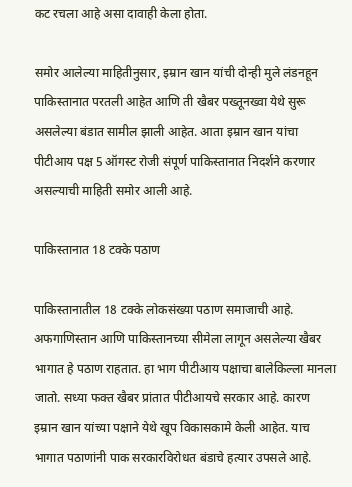कट रचला आहे असा दावाही केला होता.

समोर आलेल्या माहितीनुसार, इम्रान खान यांची दोन्ही मुले लंडनहून पाकिस्तानात परतली आहेत आणि ती खैबर पख्तूनख्वा येथे सुरू असलेल्या बंडात सामील झाली आहेत. आता इम्रान खान यांचा पीटीआय पक्ष 5 ऑगस्ट रोजी संपूर्ण पाकिस्तानात निदर्शने करणार असल्याची माहिती समोर आली आहे.

पाकिस्तानात 18 टक्के पठाण

पाकिस्तानातील 18 टक्के लोकसंख्या पठाण समाजाची आहे. अफगाणिस्तान आणि पाकिस्तानच्या सीमेला लागून असलेल्या खैबर भागात हे पठाण राहतात. हा भाग पीटीआय पक्षाचा बालेकिल्ला मानला जातो. सध्या फक्त खैबर प्रांतात पीटीआयचे सरकार आहे. कारण इम्रान खान यांच्या पक्षाने येथे खूप विकासकामे केली आहेत. याच भागात पठाणांनी पाक सरकारविरोधत बंडाचे हत्यार उपसले आहे.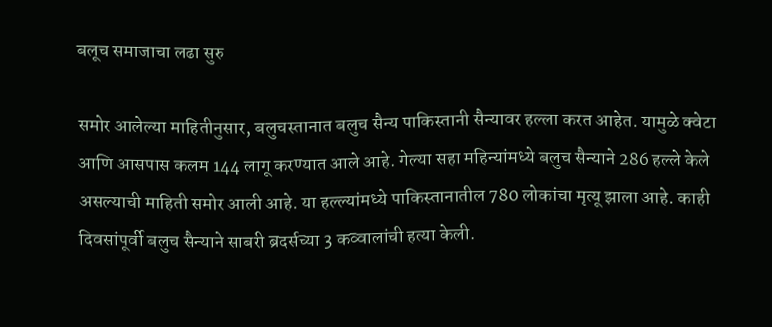बलूच समाजाचा लढा सुरु

समोर आलेल्या माहितीनुसार, बलुचस्तानात बलुच सैन्य पाकिस्तानी सैन्यावर हल्ला करत आहेत. यामुळे क्वेटा आणि आसपास कलम 144 लागू करण्यात आले आहे. गेल्या सहा महिन्यांमध्ये बलुच सैन्याने 286 हल्ले केले असल्याची माहिती समोर आली आहे. या हल्ल्यांमध्ये पाकिस्तानातील 780 लोकांचा मृत्यू झाला आहे. काही दिवसांपूर्वी बलुच सैन्याने साबरी ब्रदर्सच्या 3 कव्वालांची हत्या केली.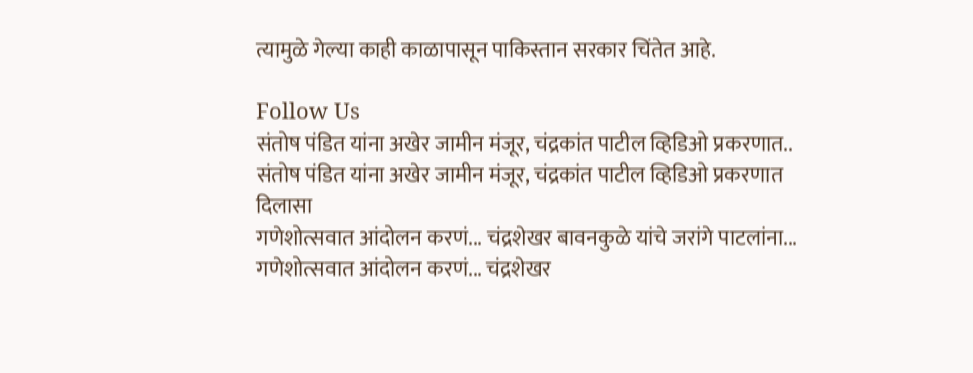त्यामुळे गेल्या काही काळापासून पाकिस्तान सरकार चिंतेत आहे.

Follow Us
संतोष पंडित यांना अखेर जामीन मंजूर, चंद्रकांत पाटील व्हिडिओ प्रकरणात..
संतोष पंडित यांना अखेर जामीन मंजूर, चंद्रकांत पाटील व्हिडिओ प्रकरणात दिलासा
गणेशोत्सवात आंदोलन करणं... चंद्रशेखर बावनकुळे यांचे जरांगे पाटलांना...
गणेशोत्सवात आंदोलन करणं... चंद्रशेखर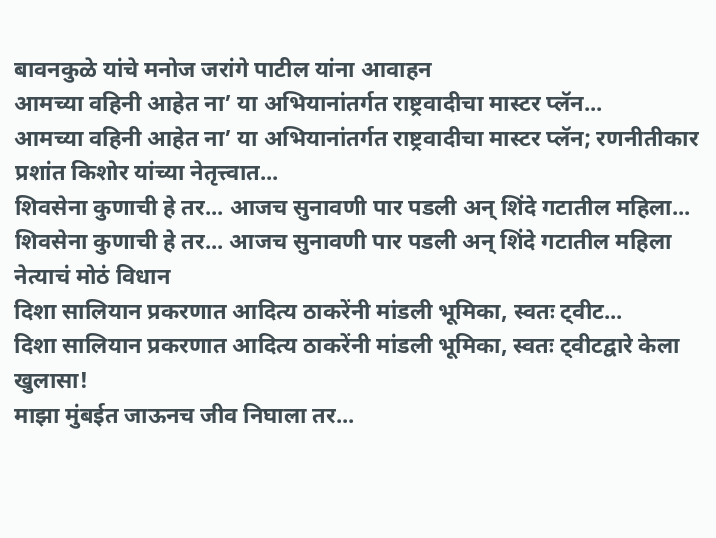बावनकुळे यांचे मनोज जरांगे पाटील यांना आवाहन
आमच्या वहिनी आहेत ना’ या अभियानांतर्गत राष्ट्रवादीचा मास्टर प्लॅन...
आमच्या वहिनी आहेत ना’ या अभियानांतर्गत राष्ट्रवादीचा मास्टर प्लॅन; रणनीतीकार प्रशांत किशोर यांच्या नेतृत्त्वात...
शिवसेना कुणाची हे तर... आजच सुनावणी पार पडली अन् शिंदे गटातील महिला...
शिवसेना कुणाची हे तर... आजच सुनावणी पार पडली अन् शिंदे गटातील महिला नेत्याचं मोठं विधान
दिशा सालियान प्रकरणात आदित्य ठाकरेंनी मांडली भूमिका, स्वतः ट्वीट...
दिशा सालियान प्रकरणात आदित्य ठाकरेंनी मांडली भूमिका, स्वतः ट्वीटद्वारे केला खुलासा!
माझा मुंबईत जाऊनच जीव निघाला तर...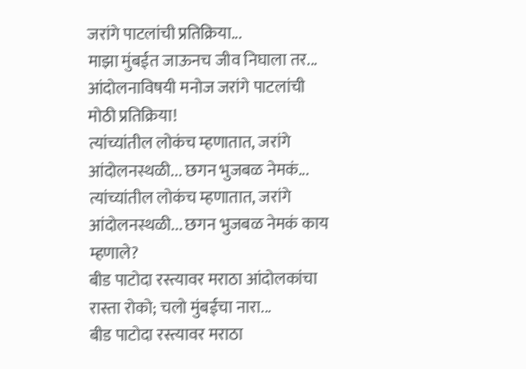जरांगे पाटलांची प्रतिक्रिया...
माझा मुंबईत जाऊनच जीव निघाला तर...  आंदोलनाविषयी मनोज जरांगे पाटलांची मोठी प्रतिक्रिया!
त्यांच्यांतील लोकंच म्हणातात, जरांगे आंदोलनस्थळी... छगन भुजबळ नेमकं...
त्यांच्यांतील लोकंच म्हणातात, जरांगे आंदोलनस्थळी... छगन भुजबळ नेमकं काय म्हणाले?
बीड पाटोदा रस्त्यावर मराठा आंदोलकांचा रास्ता रोको; चलो मुंबईचा नारा...
बीड पाटोदा रस्त्यावर मराठा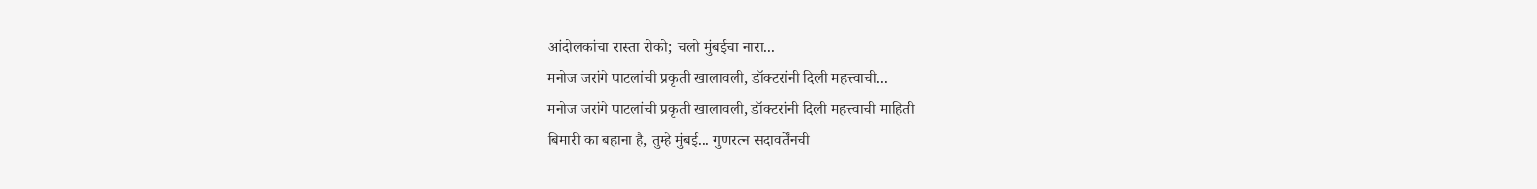आंदोलकांचा रास्ता रोको; चलो मुंबईचा नारा...
मनोज जरांगे पाटलांची प्रकृती खालावली, डॉक्टरांनी दिली महत्त्वाची...
मनोज जरांगे पाटलांची प्रकृती खालावली, डॉक्टरांनी दिली महत्त्वाची माहिती
बिमारी का बहाना है, तुम्हे मुंबई... गुणरत्न सदावर्तेंनची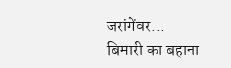जरांगेंवर...
बिमारी का बहाना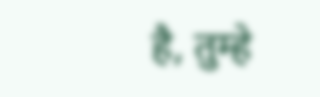है, तुम्हे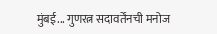मुंबई... गुणरत्न सदावर्तेंनची मनोज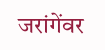जरांगेंवर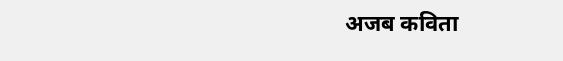अजब कविता